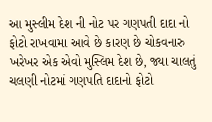આ મુસ્લીમ દેશ ની નોટ પર ગણપતી દાદા નો ફોટો રાખવામા આવે છે કારણ છે ચોકવનારુ
ખરેખર એક એવો મુસ્લિમ દેશ છે, જ્યા ચાલતું ચલણી નોટમાં ગણપતિ દાદાનો ફોટો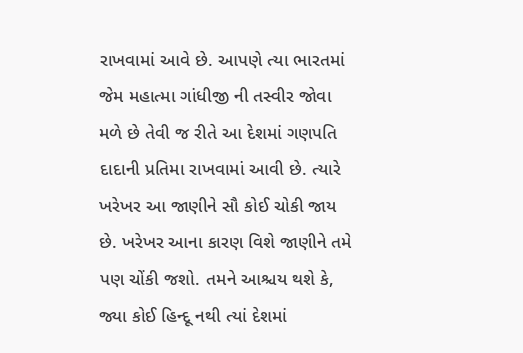રાખવામાં આવે છે. આપણે ત્યા ભારતમાં જેમ મહાત્મા ગાંધીજી ની તસ્વીર જોવા મળે છે તેવી જ રીતે આ દેશમાં ગણપતિ દાદાની પ્રતિમા રાખવામાં આવી છે. ત્યારે ખરેખર આ જાણીને સૌ કોઈ ચોકી જાય છે. ખરેખર આના કારણ વિશે જાણીને તમે પણ ચોંકી જશો. તમને આશ્ચય થશે કે, જ્યા કોઈ હિન્દૂ નથી ત્યાં દેશમાં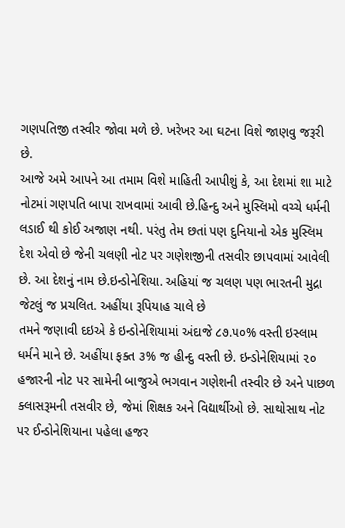ગણપતિજી તસ્વીર જોવા મળે છે. ખરેખર આ ઘટના વિશે જાણવુ જરૂરી છે.
આજે અમે આપને આ તમામ વિશે માહિતી આપીશું કે, આ દેશમાં શા માટે નોટમાં ગણપતિ બાપા રાખવામાં આવી છે.હિન્દુ અને મુસ્લિમો વચ્ચે ધર્મની લડાઈ થી કોઈ અજાણ નથી. પરંતુ તેમ છતાં પણ દુનિયાનો એક મુસ્લિમ દેશ એવો છે જેની ચલણી નોટ પર ગણેશજીની તસવીર છાપવામાં આવેલી છે. આ દેશનું નામ છે.ઇન્ડોનેશિયા. અહિયાં જ ચલણ પણ ભારતની મુદ્રા જેટલું જ પ્રચલિત. અહીંયા રૂપિયાહ ચાલે છે
તમને જણાવી દઇએ કે ઇન્ડોનેશિયામાં અંદાજે ૮૭.૫૦% વસ્તી ઇસ્લામ ધર્મને માને છે. અહીંયા ફક્ત ૩% જ હીન્દુ વસ્તી છે. ઇન્ડોનેશિયામાં ૨૦ હજારની નોટ પર સામેની બાજુએ ભગવાન ગણેશની તસ્વીર છે અને પાછળ ક્લાસરૂમની તસવીર છે, જેમાં શિક્ષક અને વિદ્યાર્થીઓ છે. સાથોસાથ નોટ પર ઈન્ડોનેશિયાના પહેલા હજર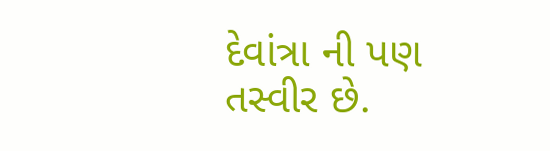દેવાંત્રા ની પણ તસ્વીર છે.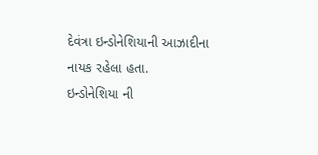દેવંત્રા ઇન્ડોનેશિયાની આઝાદીના નાયક રહેલા હતા.
ઇન્ડોનેશિયા ની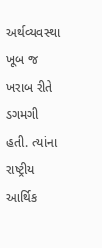અર્થવ્યવસ્થા ખૂબ જ ખરાબ રીતે ડગમગી હતી. ત્યાંના રાષ્ટ્રીય આર્થિક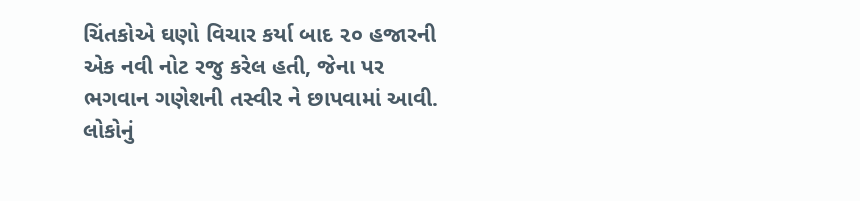ચિંતકોએ ઘણો વિચાર કર્યા બાદ ૨૦ હજારની એક નવી નોટ રજુ કરેલ હતી, જેના પર ભગવાન ગણેશની તસ્વીર ને છાપવામાં આવી. લોકોનું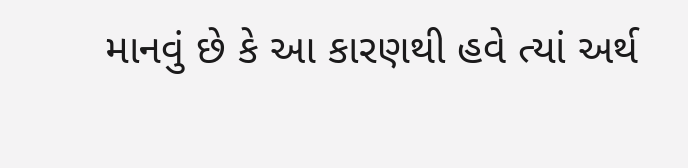માનવું છે કે આ કારણથી હવે ત્યાં અર્થ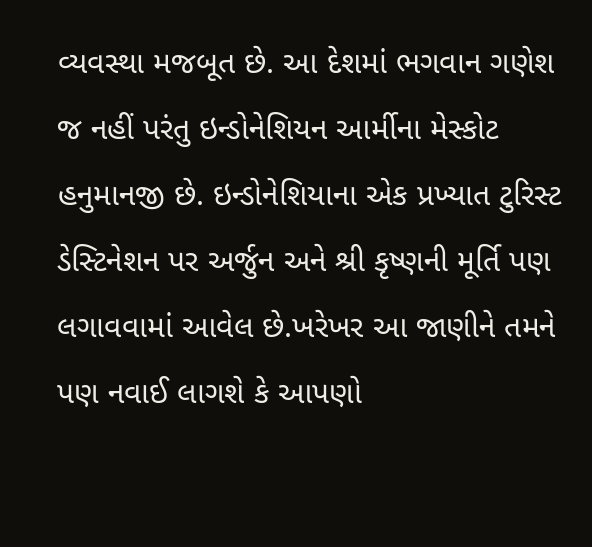વ્યવસ્થા મજબૂત છે. આ દેશમાં ભગવાન ગણેશ જ નહીં પરંતુ ઇન્ડોનેશિયન આર્મીના મેસ્કોટ હનુમાનજી છે. ઇન્ડોનેશિયાના એક પ્રખ્યાત ટુરિસ્ટ ડેસ્ટિનેશન પર અર્જુન અને શ્રી કૃષ્ણની મૂર્તિ પણ લગાવવામાં આવેલ છે.ખરેખર આ જાણીને તમને પણ નવાઈ લાગશે કે આપણો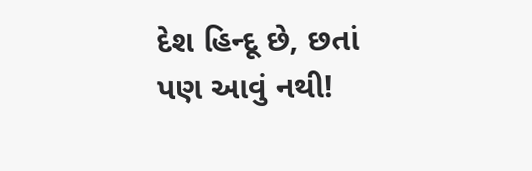દેશ હિન્દૂ છે, છતાં પણ આવું નથી!